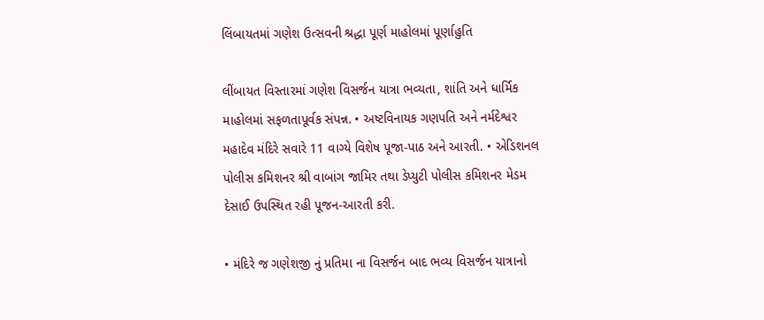લિંબાયતમાં ગણેશ ઉત્સવની શ્રદ્ધા પૂર્ણ માહોલમાં પૂર્ણાહુતિ

લીંબાયત વિસ્તારમાં ગણેશ વિસર્જન યાત્રા ભવ્યતા, શાંતિ અને ધાર્મિક માહોલમાં સફળતાપૂર્વક સંપન્ન. • અષ્ટવિનાયક ગણપતિ અને નર્મદેશ્વર મહાદેવ મંદિરે સવારે 11 વાગ્યે વિશેષ પૂજા-પાઠ અને આરતી. • એડિશનલ પોલીસ કમિશનર શ્રી વાબાંગ જામિર તથા ડેપ્યુટી પોલીસ કમિશનર મેડમ દેસાઈ ઉપસ્થિત રહી પૂજન-આરતી કરી.

• મંદિરે જ ગણેશજી નું પ્રતિમા ના વિસર્જન બાદ ભવ્ય વિસર્જન યાત્રાનો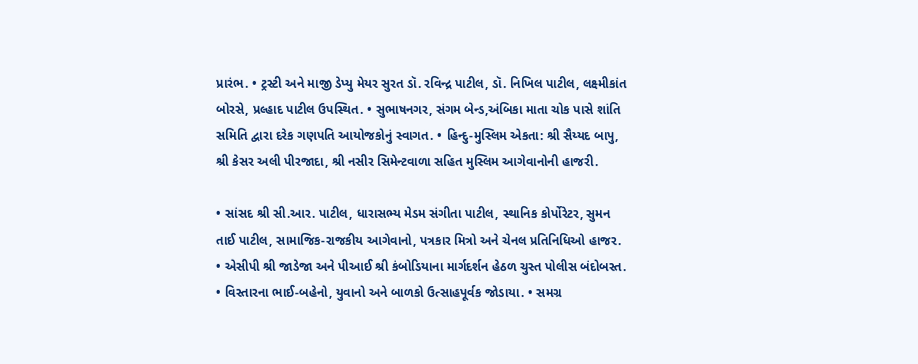પ્રારંભ. • ટ્રસ્ટી અને માજી ડેપ્યુ મેયર સુરત ડૉ. રવિન્દ્ર પાટીલ, ડૉ. નિખિલ પાટીલ, લક્ષ્મીકાંત બોરસે, પ્રલ્હાદ પાટીલ ઉપસ્થિત. • સુભાષનગર, સંગમ બેન્ડ,અંબિકા માતા ચોક પાસે શાંતિ સમિતિ દ્વારા દરેક ગણપતિ આયોજકોનું સ્વાગત. • હિન્દુ-મુસ્લિમ એકતા: શ્રી સૈય્યદ બાપુ, શ્રી કેસર અલી પીરજાદા, શ્રી નસીર સિમેન્ટવાળા સહિત મુસ્લિમ આગેવાનોની હાજરી.

• સાંસદ શ્રી સી.આર. પાટીલ, ધારાસભ્ય મેડમ સંગીતા પાટીલ, સ્થાનિક કોર્પોરેટર, સુમન તાઈ પાટીલ, સામાજિક-રાજકીય આગેવાનો, પત્રકાર મિત્રો અને ચેનલ પ્રતિનિધિઓ હાજર. • એસીપી શ્રી જાડેજા અને પીઆઈ શ્રી કંબોડિયાના માર્ગદર્શન હેઠળ ચુસ્ત પોલીસ બંદોબસ્ત. • વિસ્તારના ભાઈ-બહેનો, યુવાનો અને બાળકો ઉત્સાહપૂર્વક જોડાયા. • સમગ્ર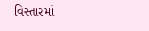વિસ્તારમાં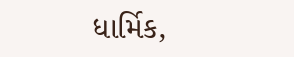ધાર્મિક,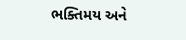ભક્તિમય અને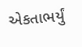એકતાભર્યું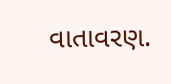વાતાવરણ.